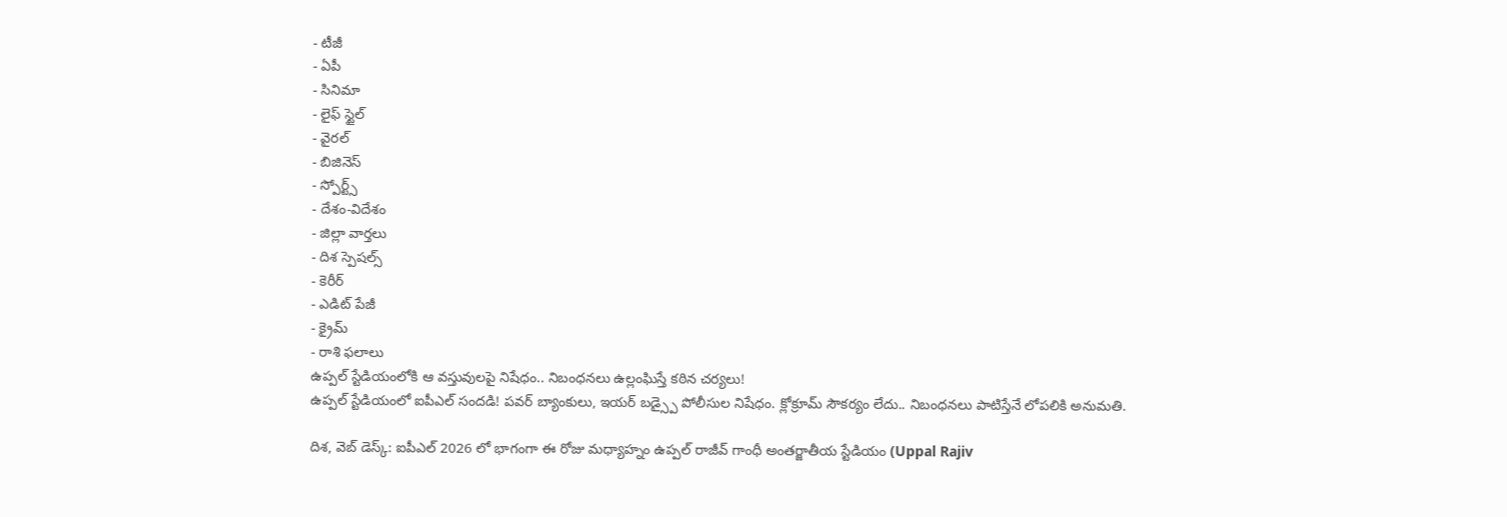- టీజీ
- ఏపీ
- సినిమా
- లైఫ్ స్టైల్
- వైరల్
- బిజినెస్
- స్పోర్ట్స్
- దేశం-విదేశం
- జిల్లా వార్తలు
- దిశ స్పెషల్స్
- కెరీర్
- ఎడిట్ పేజీ
- క్రైమ్
- రాశి ఫలాలు
ఉప్పల్ స్టేడియంలోకి ఆ వస్తువులపై నిషేధం.. నిబంధనలు ఉల్లంఘిస్తే కఠిన చర్యలు!
ఉప్పల్ స్టేడియంలో ఐపీఎల్ సందడి! పవర్ బ్యాంకులు, ఇయర్ బడ్స్పై పోలీసుల నిషేధం. క్లోక్రూమ్ సౌకర్యం లేదు.. నిబంధనలు పాటిస్తేనే లోపలికి అనుమతి.

దిశ, వెబ్ డెస్క్: ఐపీఎల్ 2026 లో భాగంగా ఈ రోజు మధ్యాహ్నం ఉప్పల్ రాజీవ్ గాంధీ అంతర్జాతీయ స్టేడియం (Uppal Rajiv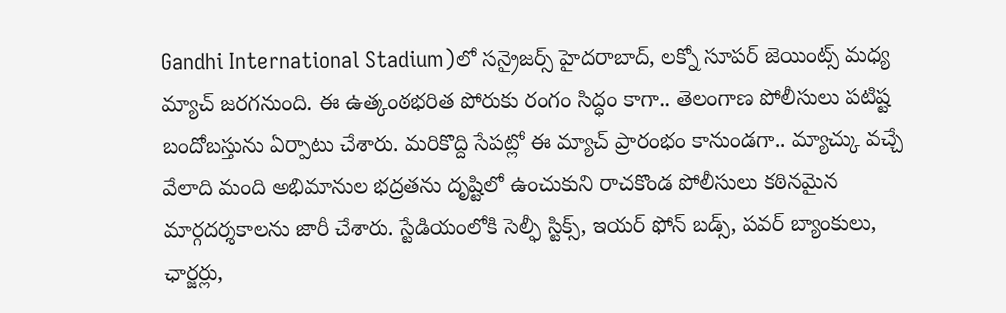Gandhi International Stadium)లో సన్రైజర్స్ హైదరాబాద్, లక్నో సూపర్ జెయింట్స్ మధ్య మ్యాచ్ జరగనుంది. ఈ ఉత్కంఠభరిత పోరుకు రంగం సిద్ధం కాగా.. తెలంగాణ పోలీసులు పటిష్ట బందోబస్తును ఏర్పాటు చేశారు. మరికొద్ది సేపట్లో ఈ మ్యాచ్ ప్రారంభం కానుండగా.. మ్యాచ్కు వచ్చే వేలాది మంది అభిమానుల భద్రతను దృష్టిలో ఉంచుకుని రాచకొండ పోలీసులు కఠినమైన మార్గదర్శకాలను జారీ చేశారు. స్టేడియంలోకి సెల్ఫీ స్టిక్స్, ఇయర్ ఫోన్ బడ్స్, పవర్ బ్యాంకులు, ఛార్జర్లు,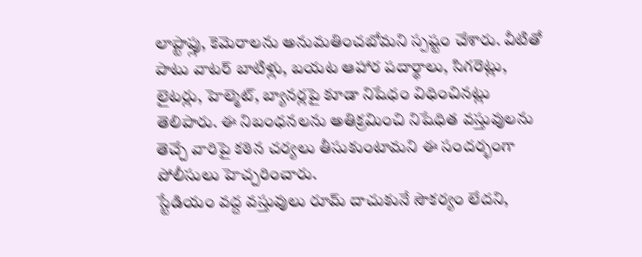లాప్టాప్లు, కెమెరాలను అనుమతించబోమని స్పష్టం చేశారు. వీటితో పాటు వాటర్ బాటిళ్లు, బయట ఆహార పదార్థాలు, సిగరెట్లు, లైటర్లు, హెల్మెట్, బ్యానర్లపై కూడా నిషేధం విధించినట్లు తెలిపారు. ఈ నిబంధనలను అతిక్రమించి నిషేధిత వస్తువులను తెచ్చే వారిపై కఠిన చర్యలు తీసుకుంటామని ఈ సందర్భంగా పోలీసులు హెచ్చరించారు.
స్టేడియం వద్ద వస్తువులు రూమ్ దాచుకునే సౌకర్యం లేదని,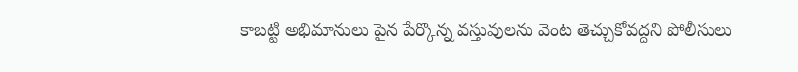కాబట్టి అభిమానులు పైన పేర్కొన్న వస్తువులను వెంట తెచ్చుకోవద్దని పోలీసులు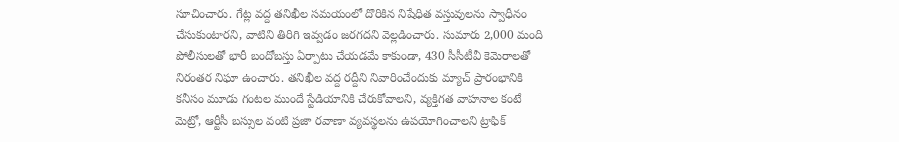సూచించారు. గేట్ల వద్ద తనిఖీల సమయంలో దొరికిన నిషేధిత వస్తువులను స్వాధీనం చేసుకుంటారని, వాటిని తిరిగి ఇవ్వడం జరగదని వెల్లడించారు. సుమారు 2,000 మంది పోలీసులతో భారీ బందోబస్తు ఏర్పాటు చేయడమే కాకుండా, 430 సీసీటీవీ కెమెరాలతో నిరంతర నిఘా ఉంచారు. తనిఖీల వద్ద రద్దీని నివారించేందుకు మ్యాచ్ ప్రారంభానికి కనీసం మూడు గంటల ముందే స్టేడియానికి చేరుకోవాలని, వ్యక్తిగత వాహనాల కంటే మెట్రో, ఆర్టీసీ బస్సుల వంటి ప్రజా రవాణా వ్యవస్థలను ఉపయోగించాలని ట్రాఫిక్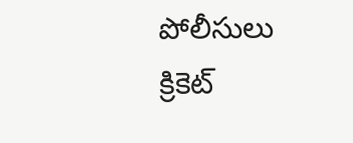పోలీసులు క్రికెట్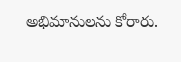అభిమానులను కోరారు.